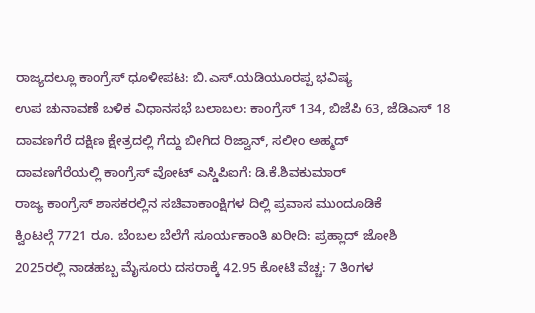ರಾಜ್ಯದಲ್ಲೂ ಕಾಂಗ್ರೆಸ್ ಧೂಳೀಪಟ: ಬಿ.ಎಸ್.ಯಡಿಯೂರಪ್ಪ ಭವಿಷ್ಯ
ಉಪ ಚುನಾವಣೆ ಬಳಿಕ ವಿಧಾನಸಭೆ ಬಲಾಬಲ: ಕಾಂಗ್ರೆಸ್ 134, ಬಿಜೆಪಿ 63, ಜೆಡಿಎಸ್ 18
ದಾವಣಗೆರೆ ದಕ್ಷಿಣ ಕ್ಷೇತ್ರದಲ್ಲಿ ಗೆದ್ದು ಬೀಗಿದ ರಿಜ್ವಾನ್, ಸಲೀಂ ಅಹ್ಮದ್
ದಾವಣಗೆರೆಯಲ್ಲಿ ಕಾಂಗ್ರೆಸ್ ವೋಟ್ ಎಸ್ಡಿಪಿಐಗೆ: ಡಿ.ಕೆ.ಶಿವಕುಮಾರ್
ರಾಜ್ಯ ಕಾಂಗ್ರೆಸ್ ಶಾಸಕರಲ್ಲಿನ ಸಚಿವಾಕಾಂಕ್ಷಿಗಳ ದಿಲ್ಲಿ ಪ್ರವಾಸ ಮುಂದೂಡಿಕೆ
ಕ್ವಿಂಟಲ್ಗೆ 7721 ರೂ. ಬೆಂಬಲ ಬೆಲೆಗೆ ಸೂರ್ಯಕಾಂತಿ ಖರೀದಿ: ಪ್ರಹ್ಲಾದ್ ಜೋಶಿ
2025ರಲ್ಲಿ ನಾಡಹಬ್ಬ ಮೈಸೂರು ದಸರಾಕ್ಕೆ 42.95 ಕೋಟಿ ವೆಚ್ಚ: 7 ತಿಂಗಳ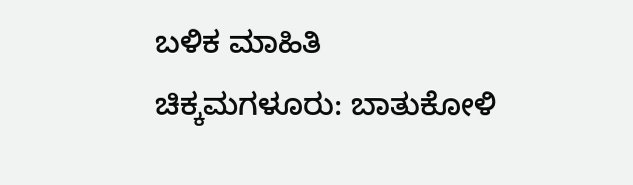ಬಳಿಕ ಮಾಹಿತಿ
ಚಿಕ್ಕಮಗಳೂರು: ಬಾತುಕೋಳಿ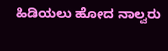ಹಿಡಿಯಲು ಹೋದ ನಾಲ್ವರು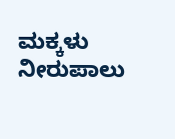ಮಕ್ಕಳು ನೀರುಪಾಲು